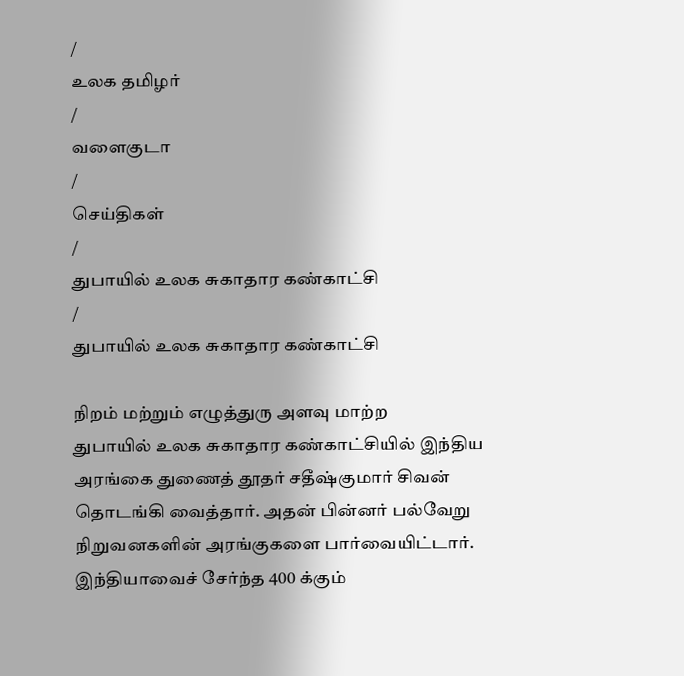/
உலக தமிழர்
/
வளைகுடா
/
செய்திகள்
/
துபாயில் உலக சுகாதார கண்காட்சி
/
துபாயில் உலக சுகாதார கண்காட்சி

நிறம் மற்றும் எழுத்துரு அளவு மாற்ற
துபாயில் உலக சுகாதார கண்காட்சியில் இந்திய அரங்கை துணைத் தூதர் சதீஷ்குமார் சிவன் தொடங்கி வைத்தார். அதன் பின்னர் பல்வேறு நிறுவனகளின் அரங்குகளை பார்வையிட்டார்.
இந்தியாவைச் சேர்ந்த 400 க்கும்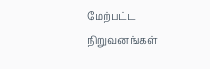மேற்பட்ட நிறுவனங்கள்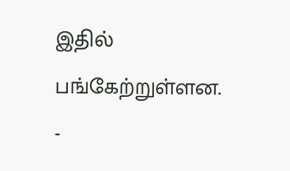இதில் பங்கேற்றுள்ளன.
-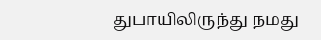துபாயிலிருந்து நமது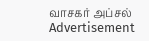வாசகர் அப்சல்
Advertisement